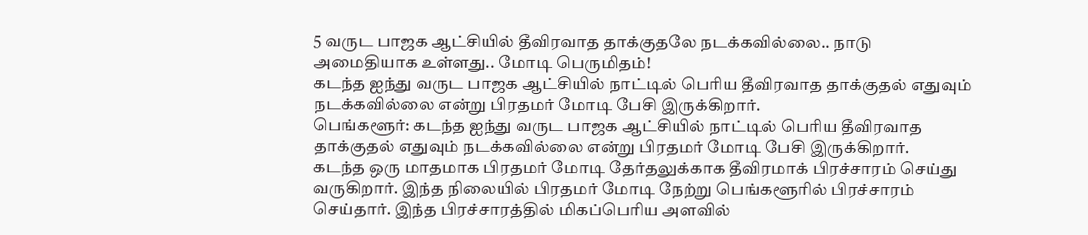5 வருட பாஜக ஆட்சியில் தீவிரவாத தாக்குதலே நடக்கவில்லை.. நாடு அமைதியாக உள்ளது.. மோடி பெருமிதம்!
கடந்த ஐந்து வருட பாஜக ஆட்சியில் நாட்டில் பெரிய தீவிரவாத தாக்குதல் எதுவும் நடக்கவில்லை என்று பிரதமர் மோடி பேசி இருக்கிறார்.
பெங்களூர்: கடந்த ஐந்து வருட பாஜக ஆட்சியில் நாட்டில் பெரிய தீவிரவாத தாக்குதல் எதுவும் நடக்கவில்லை என்று பிரதமர் மோடி பேசி இருக்கிறார்.
கடந்த ஒரு மாதமாக பிரதமர் மோடி தேர்தலுக்காக தீவிரமாக் பிரச்சாரம் செய்து வருகிறார். இந்த நிலையில் பிரதமர் மோடி நேற்று பெங்களூரில் பிரச்சாரம் செய்தார். இந்த பிரச்சாரத்தில் மிகப்பெரிய அளவில்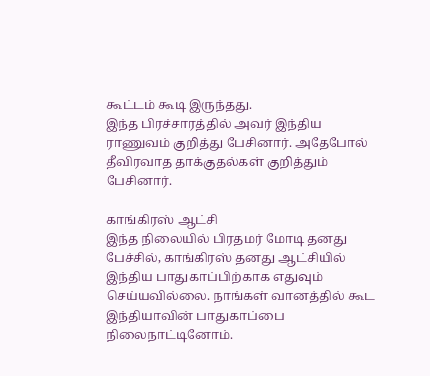கூட்டம் கூடி இருந்தது.
இந்த பிரச்சாரத்தில் அவர் இந்திய ராணுவம் குறித்து பேசினார். அதேபோல் தீவிரவாத தாக்குதல்கள் குறித்தும் பேசினார்.

காங்கிரஸ் ஆட்சி
இந்த நிலையில் பிரதமர் மோடி தனது பேச்சில், காங்கிரஸ் தனது ஆட்சியில் இந்திய பாதுகாப்பிற்காக எதுவும் செய்யவில்லை. நாங்கள் வானத்தில் கூட இந்தியாவின் பாதுகாப்பை நிலைநாட்டினோம்.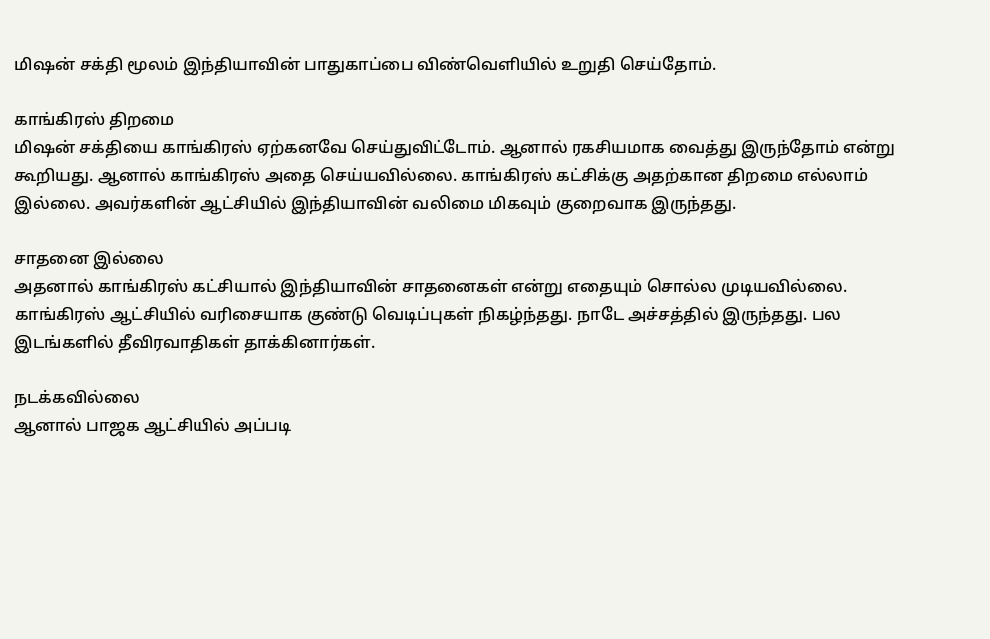மிஷன் சக்தி மூலம் இந்தியாவின் பாதுகாப்பை விண்வெளியில் உறுதி செய்தோம்.

காங்கிரஸ் திறமை
மிஷன் சக்தியை காங்கிரஸ் ஏற்கனவே செய்துவிட்டோம். ஆனால் ரகசியமாக வைத்து இருந்தோம் என்று கூறியது. ஆனால் காங்கிரஸ் அதை செய்யவில்லை. காங்கிரஸ் கட்சிக்கு அதற்கான திறமை எல்லாம் இல்லை. அவர்களின் ஆட்சியில் இந்தியாவின் வலிமை மிகவும் குறைவாக இருந்தது.

சாதனை இல்லை
அதனால் காங்கிரஸ் கட்சியால் இந்தியாவின் சாதனைகள் என்று எதையும் சொல்ல முடியவில்லை. காங்கிரஸ் ஆட்சியில் வரிசையாக குண்டு வெடிப்புகள் நிகழ்ந்தது. நாடே அச்சத்தில் இருந்தது. பல இடங்களில் தீவிரவாதிகள் தாக்கினார்கள்.

நடக்கவில்லை
ஆனால் பாஜக ஆட்சியில் அப்படி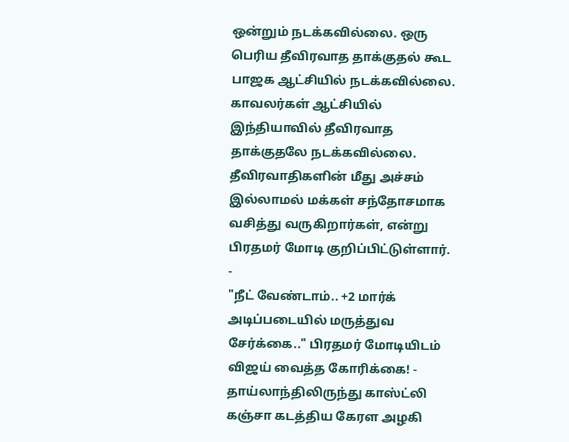ஒன்றும் நடக்கவில்லை. ஒரு பெரிய தீவிரவாத தாக்குதல் கூட பாஜக ஆட்சியில் நடக்கவில்லை. காவலர்கள் ஆட்சியில் இந்தியாவில் தீவிரவாத தாக்குதலே நடக்கவில்லை. தீவிரவாதிகளின் மீது அச்சம் இல்லாமல் மக்கள் சந்தோசமாக வசித்து வருகிறார்கள், என்று பிரதமர் மோடி குறிப்பிட்டுள்ளார்.
-
"நீட் வேண்டாம்.. +2 மார்க் அடிப்படையில் மருத்துவ சேர்க்கை.." பிரதமர் மோடியிடம் விஜய் வைத்த கோரிக்கை! -
தாய்லாந்திலிருந்து காஸ்ட்லி கஞ்சா கடத்திய கேரள அழகி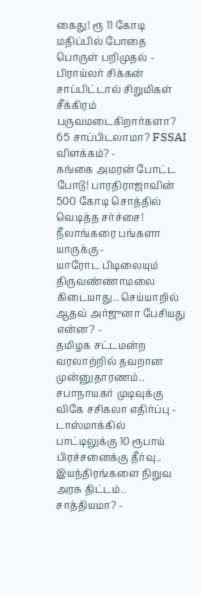கைது! ரூ 11 கோடி மதிப்பில் போதை பொருள் பறிமுதல் -
பிராய்லர் சிக்கன் சாப்பிட்டால் சிறுமிகள் சீக்கிரம் பருவமடைகிறார்களா? 65 சாப்பிடலாமா? FSSAI விளக்கம்? -
கங்கை அமரன் போட்ட போடு! பாரதிராஜாவின் 500 கோடி சொத்தில் வெடித்த சர்ச்சை! நீலாங்கரை பங்களா யாருக்கு -
யாரோட பிடிலையும் திருவண்ணாமலை கிடையாது.. செய்யாறில் ஆதவ் அர்ஜுனா பேசியது என்ன? -
தமிழக சட்டமன்ற வரலாற்றில் தவறான முன்னுதாரணம்.. சபாநாயகர் முடிவுக்கு விகே சசிகலா எதிர்ப்பு -
டாஸ்மாக்கில் பாட்டிலுக்கு 10 ரூபாய் பிரச்சனைக்கு தீர்வு.. இயந்திரங்களை நிறுவ அரசு திட்டம்.. சாத்தியமா? -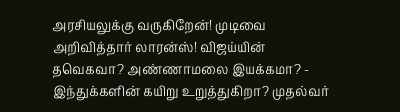அரசியலுக்கு வருகிறேன்! முடிவை அறிவித்தார் லாரன்ஸ்! விஜய்யின் தவெகவா? அண்ணாமலை இயக்கமா? -
இந்துக்களின் கயிறு உறுத்துகிறா? முதல்வர்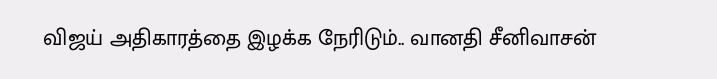விஜய் அதிகாரத்தை இழக்க நேரிடும்.. வானதி சீனிவாசன்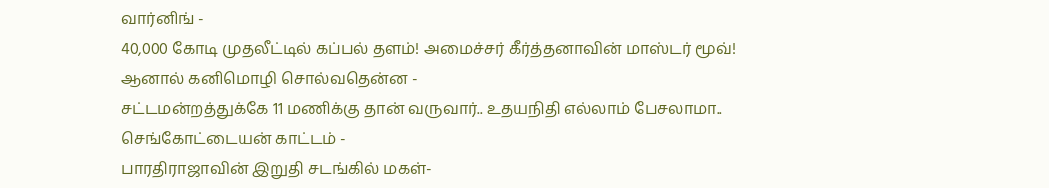வார்னிங் -
40,000 கோடி முதலீட்டில் கப்பல் தளம்! அமைச்சர் கீர்த்தனாவின் மாஸ்டர் மூவ்! ஆனால் கனிமொழி சொல்வதென்ன -
சட்டமன்றத்துக்கே 11 மணிக்கு தான் வருவார்.. உதயநிதி எல்லாம் பேசலாமா.. செங்கோட்டையன் காட்டம் -
பாரதிராஜாவின் இறுதி சடங்கில் மகள்-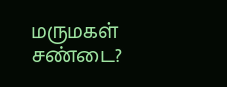மருமகள் சண்டை?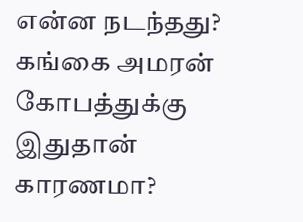என்ன நடந்தது? கங்கை அமரன் கோபத்துக்கு இதுதான் காரணமா?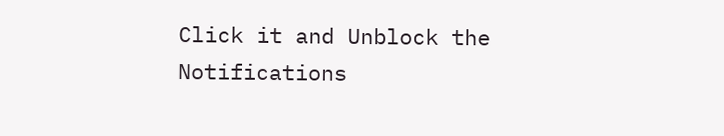Click it and Unblock the Notifications